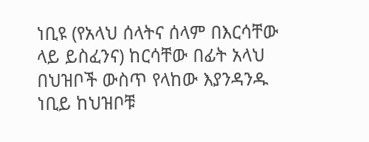ነቢዩ (የአላህ ሰላትና ሰላም በእርሳቸው ላይ ይስፈንና) ከርሳቸው በፊት አላህ በህዝቦች ውስጥ የላከው እያንዳንዱ ነቢይ ከህዝቦቹ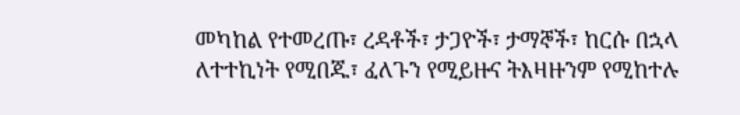መካከል የተመረጡ፣ ረዳቶች፣ ታጋዮች፣ ታማኞች፣ ከርሱ በኋላ ለተተኪነት የሚበጁ፣ ፈለጉን የሚይዙና ትእዛዙንም የሚከተሉ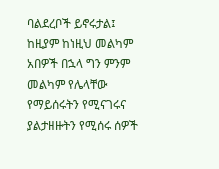ባልደረቦች ይኖሩታል፤ ከዚያም ከነዚህ መልካም አበዎች በኋላ ግን ምንም መልካም የሌላቸው የማይሰሩትን የሚናገሩና ያልታዘዙትን የሚሰሩ ሰዎች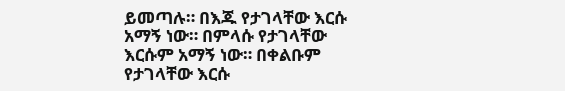ይመጣሉ። በእጁ የታገላቸው እርሱ አማኝ ነው። በምላሱ የታገላቸው እርሱም አማኝ ነው። በቀልቡም የታገላቸው እርሱ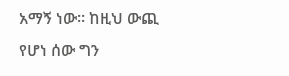አማኝ ነው። ከዚህ ውጪ የሆነ ሰው ግን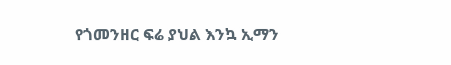የጎመንዘር ፍሬ ያህል እንኳ ኢማን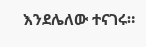እንደሌለው ተናገሩ።